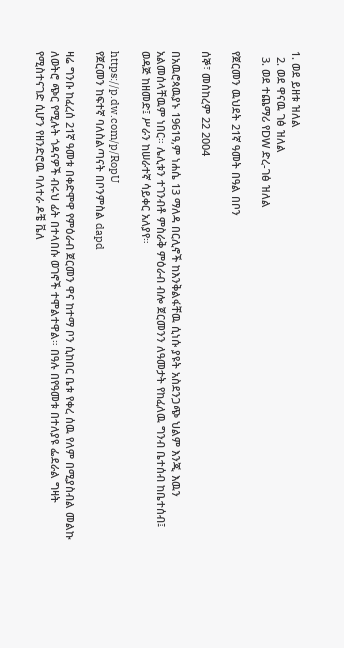1. ወደ ይዘቱ ዝለል
  2. ወደ ዋናዉ ገፅ ዝለል
  3. ወደ ተጨማሪ የDW ድረ-ገፅ ዝለል

የጀርመን ዉህደት 21ኛ ዓመት በዓል በቦን

ሰኞ፣ መስከረም 22 2004

በአዉሮጳዉያኑ 1961ዓ,ም ነሐሴ 13 ማለዳ በርሊኖች ከእንቅልፋቸዉ ሲነሱ ያዩት አስደንጋጭ ህልም እንጂ እዉን አልመሰላቸዉም ነበር። ሌሊቱን ተገንብቶ ምስራቅ ምዕራብ ብሎ ጀርመንን ለዓመታት የከፈለዉ ግንብ ቤተሰብ ከቤተሰብ፤ ወዳጅ ከዘመድ፤ ሥራን ከሠራተኛ ሳይቀር አለያየ።

https://p.dw.com/p/RopU
የጀርመን ከፍተኛ ባለስልጣናት በቦንምስል dapd

ዛሬ ግንቡ ከፈረሰ 21ኛ ዓመቱ በቀድሞዋ የምዕራብ ጀርመን ዋና ከተማ ቦን ሲከበር ቤቱ የቀረ ሰዉ የለም በሚያስብል መልኩ ለወትሮ ጭር የሚሉት ጎዳናዎች ብሩህ ፊት በተላበሱ ወገኖች ተሞልተዋል። በዓሉ በየዓመቱ በተለያዩ ፌደራል ግዛት የሚስተናገድ ሲሆን የዘንድሮዉ ባለተራ ዶቼ ቬለ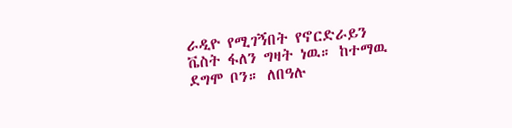ራዲዮ የሚገኝበት የኖርድራይን ቬስት ፋለን ግዛት ነዉ። ከተማዉ ደግሞ ቦን። ለበዓሉ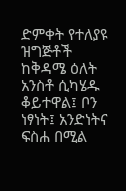ድምቀት የተለያዩ ዝግጅቶች ከቅዳሜ ዕለት አንስቶ ሲካሄዱ ቆይተዋል፤ ቦን ነፃነት፤ አንድነትና ፍስሐ በሚል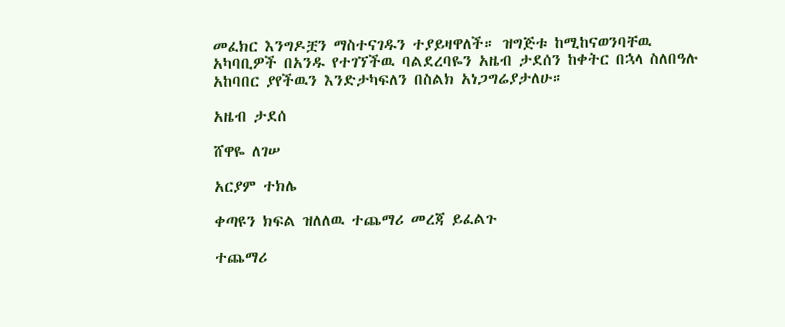መፈክር እንግዶቿን ማስተናገዱን ተያይዛዋለች። ዝግጅቱ ከሚከናወንባቸዉ አካባቢዎች በአንዱ የተገኘችዉ ባልደረባዬን አዜብ ታደሰን ከቀትር በኋላ ስለበዓሉ አከባበር ያየችዉን እንድታካፍለን በስልክ አነጋግሬያታለሁ።

አዜብ ታደሰ

ሸዋዬ ለገሠ

አርያም ተክሌ

ቀጣዩን ክፍል ዝለለዉ ተጨማሪ መረጃ ይፈልጉ

ተጨማሪ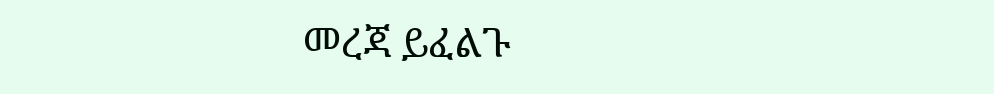መረጃ ይፈልጉ